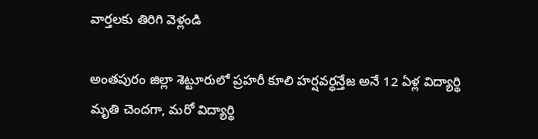వార్తలకు తిరిగి వెళ్లండి

అంతపురం జిల్లా శెట్టూరులో ప్రహరీ కూలి హర్షవర్ధన్తేజ అనే 12 ఏళ్ల విద్యార్థి మృతి చెందగా, మరో విద్యార్థి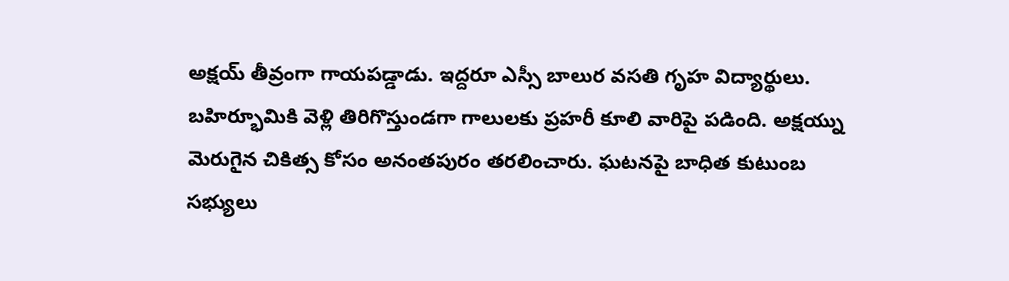అక్షయ్ తీవ్రంగా గాయపడ్డాడు. ఇద్దరూ ఎస్సీ బాలుర వసతి గృహ విద్యార్థులు.
బహిర్భూమికి వెళ్లి తిరిగొస్తుండగా గాలులకు ప్రహరీ కూలి వారిపై పడింది. అక్షయ్ను మెరుగైన చికిత్స కోసం అనంతపురం తరలించారు. ఘటనపై బాధిత కుటుంబ సభ్యులు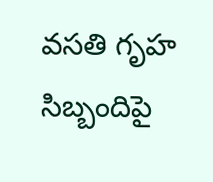వసతి గృహ సిబ్బందిపై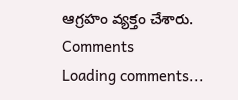ఆగ్రహం వ్యక్తం చేశారు.
Comments
Loading comments...